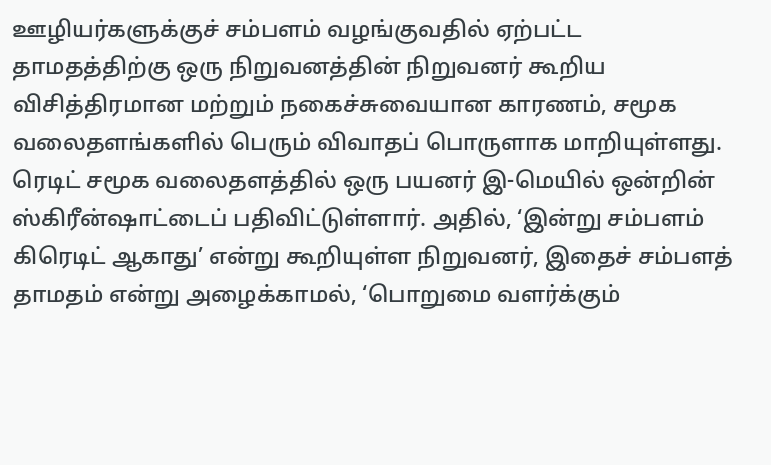ஊழியர்களுக்குச் சம்பளம் வழங்குவதில் ஏற்பட்ட தாமதத்திற்கு ஒரு நிறுவனத்தின் நிறுவனர் கூறிய விசித்திரமான மற்றும் நகைச்சுவையான காரணம், சமூக வலைதளங்களில் பெரும் விவாதப் பொருளாக மாறியுள்ளது. ரெடிட் சமூக வலைதளத்தில் ஒரு பயனர் இ-மெயில் ஒன்றின் ஸ்கிரீன்ஷாட்டைப் பதிவிட்டுள்ளார். அதில், ‘இன்று சம்பளம் கிரெடிட் ஆகாது’ என்று கூறியுள்ள நிறுவனர், இதைச் சம்பளத் தாமதம் என்று அழைக்காமல், ‘பொறுமை வளர்க்கும்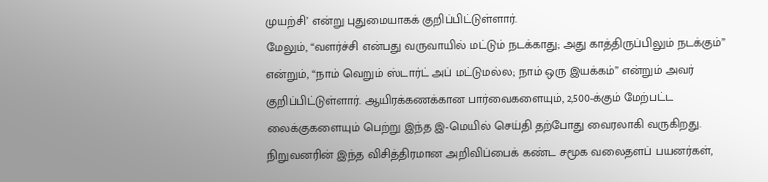முயற்சி’ என்று புதுமையாகக் குறிப்பிட்டுள்ளார்.
மேலும், “வளர்ச்சி என்பது வருவாயில் மட்டும் நடக்காது; அது காத்திருப்பிலும் நடக்கும்” என்றும், “நாம் வெறும் ஸ்டார்ட் அப் மட்டுமல்ல; நாம் ஒரு இயக்கம்” என்றும் அவர் குறிப்பிட்டுள்ளார். ஆயிரக்கணக்கான பார்வைகளையும், 2,500-க்கும் மேற்பட்ட லைக்குகளையும் பெற்று இந்த இ-மெயில் செய்தி தற்போது வைரலாகி வருகிறது. நிறுவனரின் இந்த விசித்திரமான அறிவிப்பைக் கண்ட சமூக வலைதளப் பயனர்கள்,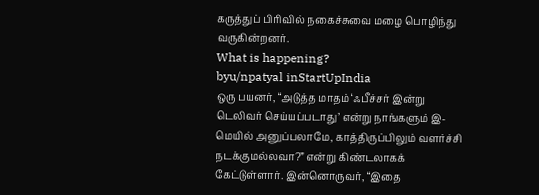கருத்துப் பிரிவில் நகைச்சுவை மழை பொழிந்து வருகின்றனர்.
What is happening?
byu/npatyal inStartUpIndia
ஒரு பயனர், “அடுத்த மாதம் ‘ஃபீச்சர் இன்று டெலிவர் செய்யப்படாது’ என்று நாங்களும் இ-மெயில் அனுப்பலாமே, காத்திருப்பிலும் வளர்ச்சி நடக்குமல்லவா?” என்று கிண்டலாகக் கேட்டுள்ளார். இன்னொருவர், “இதை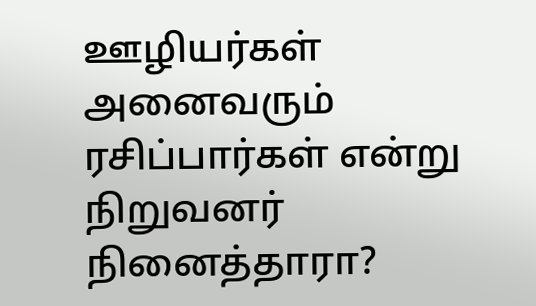ஊழியர்கள் அனைவரும் ரசிப்பார்கள் என்று நிறுவனர் நினைத்தாரா?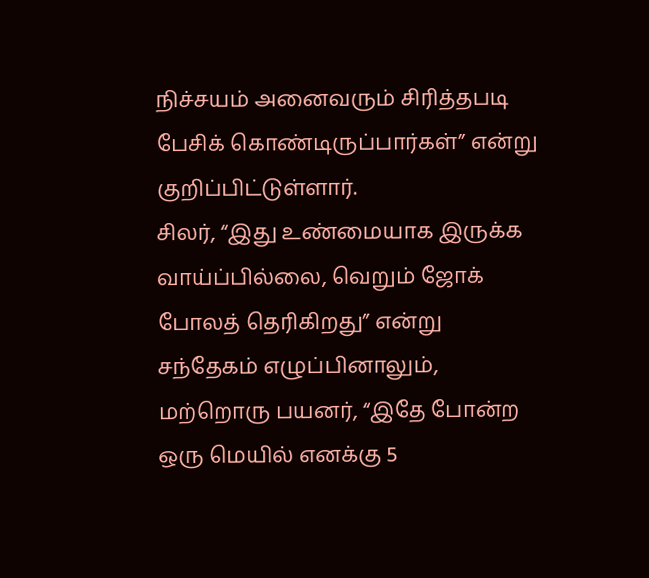நிச்சயம் அனைவரும் சிரித்தபடி பேசிக் கொண்டிருப்பார்கள்” என்று குறிப்பிட்டுள்ளார்.
சிலர், “இது உண்மையாக இருக்க வாய்ப்பில்லை, வெறும் ஜோக் போலத் தெரிகிறது” என்று சந்தேகம் எழுப்பினாலும், மற்றொரு பயனர், “இதே போன்ற ஒரு மெயில் எனக்கு 5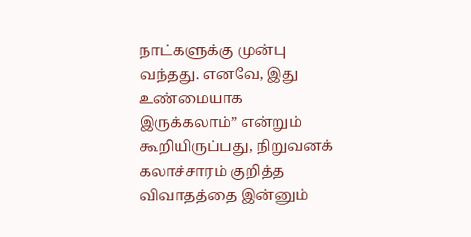நாட்களுக்கு முன்பு வந்தது. எனவே, இது உண்மையாக இருக்கலாம்” என்றும் கூறியிருப்பது, நிறுவனக் கலாச்சாரம் குறித்த விவாதத்தை இன்னும்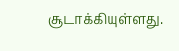சூடாக்கியுள்ளது.